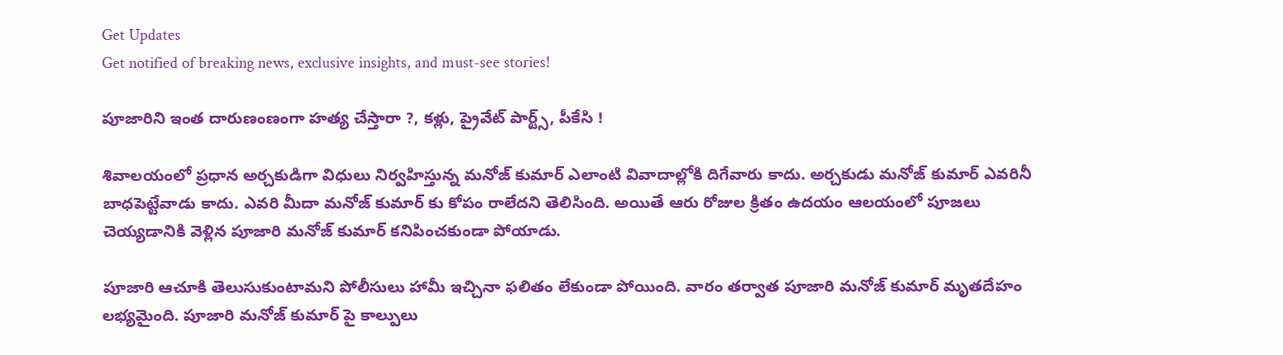Get Updates
Get notified of breaking news, exclusive insights, and must-see stories!

పూజారిని ఇంత దారుణంణంగా హత్య చేస్తారా ?, కళ్లు, ప్రైవేట్ పార్ట్స్, పీకేసి !

శివాలయంలో ప్రధాన అర్చకుడిగా విధులు నిర్వహిస్తున్న మనోజ్ కుమార్ ఎలాంటి వివాదాల్లోకి దిగేవారు కాదు. అర్చకుడు మనోజ్ కుమార్ ఎవరినీ బాధపెట్టేవాడు కాదు. ఎవరి మీదా మనోజ్ కుమార్ కు కోపం రాలేదని తెలిసింది. అయితే ఆరు రోజుల క్రితం ఉదయం ఆలయంలో పూజలు చెయ్యడానికి వెళ్లిన పూజారి మనోజ్ కుమార్ కనిపించకుండా పోయాడు.

పూజారి ఆచూకి తెలుసుకుంటామని పోలీసులు హామీ ఇచ్చినా ఫలితం లేకుండా పోయింది. వారం తర్వాత పూజారి మనోజ్ కుమార్ మృతదేహం లభ్యమైంది. పూజారి మనోజ్ కుమార్ పై కాల్పులు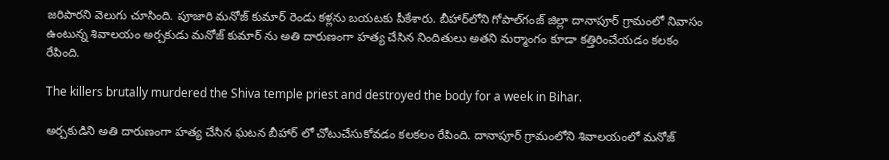జరిపారని వెలుగు చూసింది. పూజారి మనోజ్ కుమార్ రెండు కళ్లను బయటకు పీకేశారు. బీహార్‌లోని గోపాల్‌గంజ్ జిల్లా దానాపూర్ గ్రామంలో నివాసం ఉంటున్న శివాలయం అర్చకుడు మనోజ్ కుమార్ ను అతి దారుణంగా హత్య చేసిన నిందితులు అతని మర్మాంగం కూడా కత్తిరించేయడం కలకం రేపింది.

The killers brutally murdered the Shiva temple priest and destroyed the body for a week in Bihar.

అర్చకుడిని అతి దారుణంగా హత్య చేసిన ఘటన బీహార్ లో చోటుచేసుకోవడం కలకలం రేపింది. దానాపూర్ గ్రామంలోని శివాలయంలో మనోజ్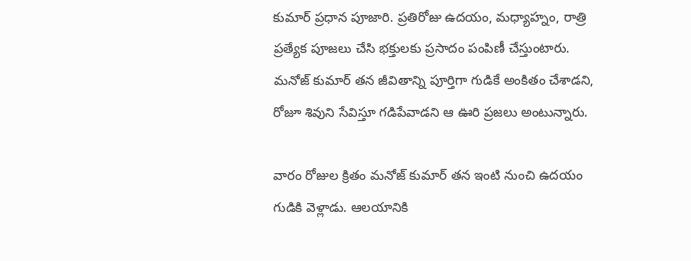కుమార్ ప్రధాన పూజారి. ప్రతిరోజు ఉదయం, మధ్యాహ్నం, రాత్రి ప్రత్యేక పూజలు చేసి భక్తులకు ప్రసాదం పంపిణీ చేస్తుంటారు. మనోజ్ కుమార్ తన జీవితాన్ని పూర్తిగా గుడికే అంకితం చేశాడని, రోజూ శివుని సేవిస్తూ గడిపేవాడని ఆ ఊరి ప్రజలు అంటున్నారు.

వారం రోజుల క్రితం మనోజ్ కుమార్ తన ఇంటి నుంచి ఉదయం గుడికి వెళ్లాడు. ఆలయానికి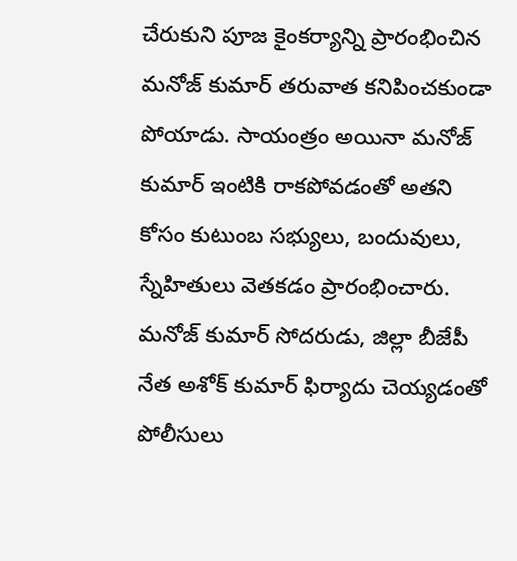చేరుకుని పూజ కైంకర్యాన్ని ప్రారంభించిన మనోజ్ కుమార్ తరువాత కనిపించకుండా పోయాడు. సాయంత్రం అయినా మనోజ్ కుమార్ ఇంటికి రాకపోవడంతో అతని కోసం కుటుంబ సభ్యులు, బందువులు, స్నేహితులు వెతకడం ప్రారంభించారు. మనోజ్ కుమార్ సోదరుడు, జిల్లా బీజేపీ నేత అశోక్ కుమార్ ఫిర్యాదు చెయ్యడంతో పోలీసులు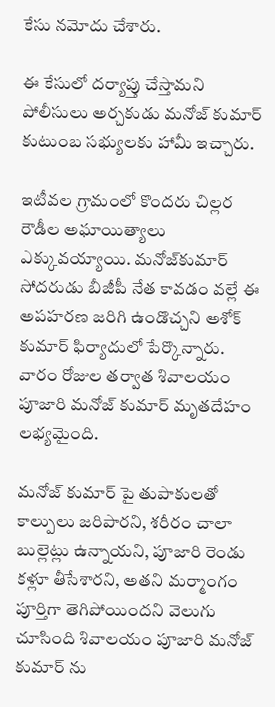కేసు నమోదు చేశారు.

ఈ కేసులో దర్యాప్తు చేస్తామని పోలీసులు అర్చకుడు మనోజ్ కుమార్ కుటుంబ సభ్యులకు హామీ ఇచ్చారు.

ఇటీవల గ్రామంలో కొందరు చిల్లర రౌడీల అఘాయిత్యాలు ఎక్కువయ్యాయి. మనోజ్‌కుమార్‌ సోదరుడు బీజీపీ నేత కావడం వల్లే ఈ అపహరణ జరిగి ఉండొచ్చని అశోక్‌ కుమార్‌ ఫిర్యాదులో పేర్కొన్నారు. వారం రోజుల తర్వాత శివాలయం పూజారి మనోజ్ కుమార్ మృతదేహం లభ్యమైంది.

మనోజ్ కుమార్ పై తుపాకులతో కాల్పులు జరిపారని, శరీరం చాలా బుల్లెట్లు ఉన్నాయని, పూజారి రెండు కళ్లూ తీసేశారని, అతని మర్మాంగం పూర్తిగా తెగిపోయిందని వెలుగు చూసింది శివాలయం పూజారి మనోజ్ కుమార్ ను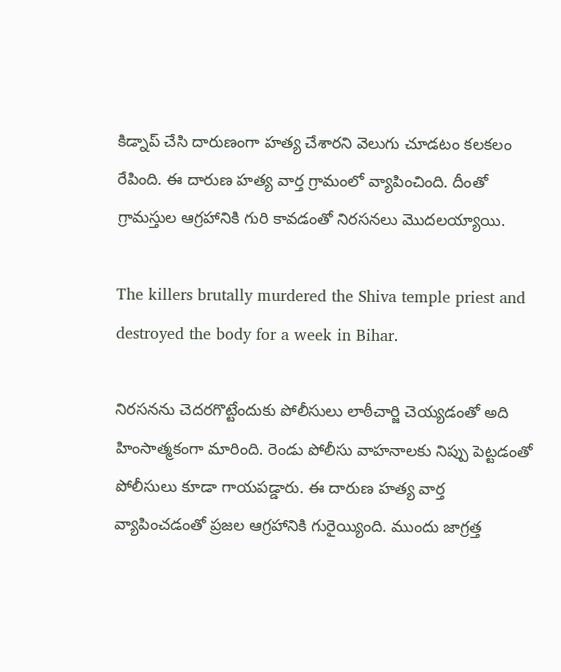కిడ్నాప్ చేసి దారుణంగా హత్య చేశారని వెలుగు చూడటం కలకలం రేపింది. ఈ దారుణ హత్య వార్త గ్రామంలో వ్యాపించింది. దీంతో గ్రామస్తుల ఆగ్రహానికి గురి కావడంతో నిరసనలు మొదలయ్యాయి.

The killers brutally murdered the Shiva temple priest and destroyed the body for a week in Bihar.

నిరసనను చెదరగొట్టేందుకు పోలీసులు లాఠీచార్జి చెయ్యడంతో అది హింసాత్మకంగా మారింది. రెండు పోలీసు వాహనాలకు నిప్పు పెట్టడంతో పోలీసులు కూడా గాయపడ్డారు. ఈ దారుణ హత్య వార్త వ్యాపించడంతో ప్రజల ఆగ్రహానికి గురైయ్యింది. ముందు జాగ్రత్త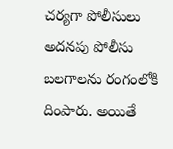చర్యగా పోలీసులు అదనపు పోలీసు బలగాలను రంగంలోకి దింపారు. అయితే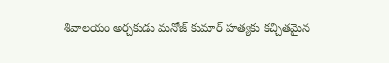శివాలయం అర్చకుడు మనోజ్ కుమార్ హత్యకు కచ్చితమైన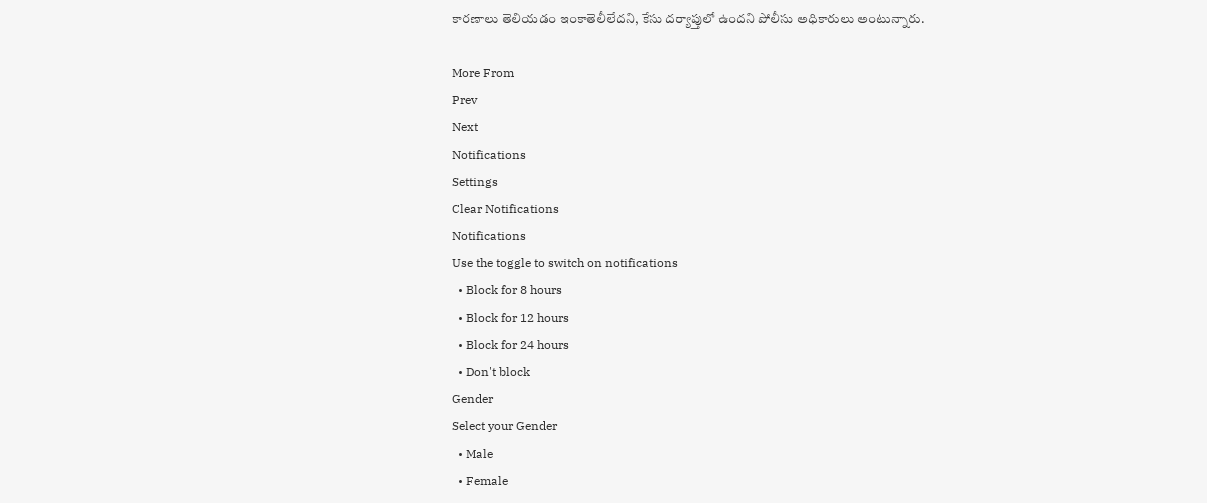కారణాలు తెలియడం ఇంకాతెలీలేదని, కేసు దర్యాప్తులో ఉందని పోలీసు అధికారులు అంటున్నారు.

More From
Prev
Next
Notifications
Settings
Clear Notifications
Notifications
Use the toggle to switch on notifications
  • Block for 8 hours
  • Block for 12 hours
  • Block for 24 hours
  • Don't block
Gender
Select your Gender
  • Male
  • Female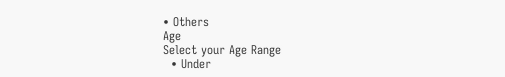• Others
Age
Select your Age Range
  • Under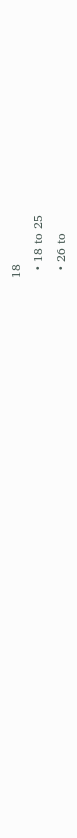18
  • 18 to 25
  • 26 to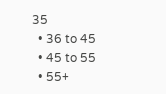35
  • 36 to 45
  • 45 to 55
  • 55+